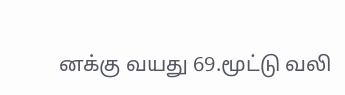னக்கு வயது 69.மூட்டு வலி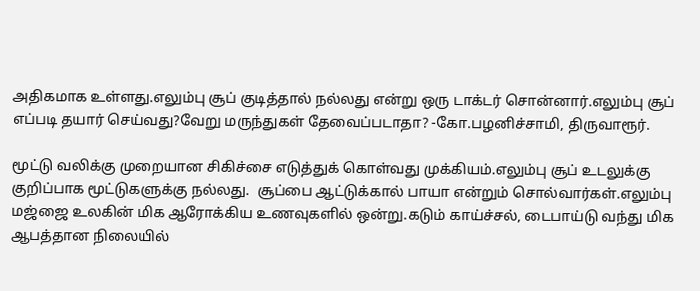அதிகமாக உள்ளது.எலும்பு சூப் குடித்தால் நல்லது என்று ஒரு டாக்டர் சொன்னார்.எலும்பு சூப் எப்படி தயார் செய்வது?வேறு மருந்துகள் தேவைப்படாதா? -கோ.பழனிச்சாமி, திருவாரூர்.

மூட்டு வலிக்கு முறையான சிகிச்சை எடுத்துக் கொள்வது முக்கியம்.எலும்பு சூப் உடலுக்கு குறிப்பாக மூட்டுகளுக்கு நல்லது.  சூப்பை ஆட்டுக்கால் பாயா என்றும் சொல்வார்கள்.எலும்பு மஜ்ஜை உலகின் மிக ஆரோக்கிய உணவுகளில் ஒன்று.கடும் காய்ச்சல், டைபாய்டு வந்து மிக ஆபத்தான நிலையில்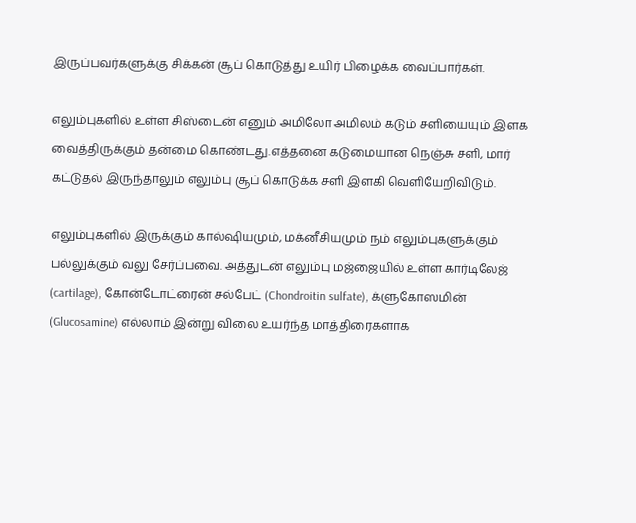இருப்பவர்களுக்கு சிக்கன் சூப் கொடுத்து உயிர் பிழைக்க வைப்பார்கள்.

எலும்புகளில் உள்ள சிஸ்டைன் எனும் அமிலோ அமிலம் கடும் சளியையும் இளக வைத்திருக்கும் தன்மை கொண்டது.எத்தனை கடுமையான நெஞ்சு சளி, மார் கட்டுதல் இருந்தாலும் எலும்பு சூப் கொடுக்க சளி இளகி வெளியேறிவிடும்.

எலும்புகளில் இருக்கும் கால்ஷியமும், மக்னீசியமும் நம் எலும்புகளுக்கும் பல்லுக்கும் வலு சேர்ப்பவை. அத்துடன் எலும்பு மஜ்ஜையில் உள்ள கார்டிலேஜ் (cartilage), கோன்டோட்ரைன் சல்பேட் (Chondroitin sulfate), க்ளுகோஸமின் (Glucosamine) எல்லாம் இன்று விலை உயர்ந்த மாத்திரைகளாக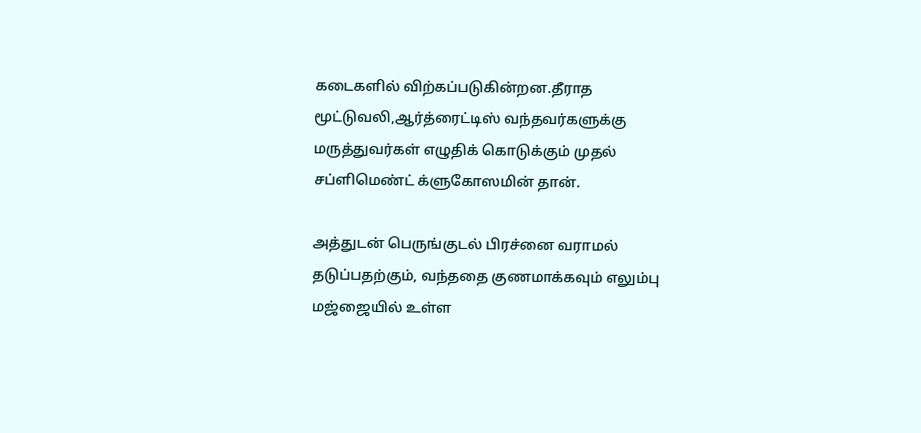கடைகளில் விற்கப்படுகின்றன.தீராத மூட்டுவலி,ஆர்த்ரைட்டிஸ் வந்தவர்களுக்கு மருத்துவர்கள் எழுதிக் கொடுக்கும் முதல் சப்ளிமெண்ட் க்ளுகோஸமின் தான்.

அத்துடன் பெருங்குடல் பிரச்னை வராமல் தடுப்பதற்கும், வந்ததை குணமாக்கவும் எலும்பு மஜ்ஜையில் உள்ள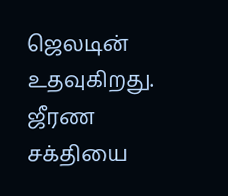ஜெலடின் உதவுகிறது. ஜீரண சக்தியை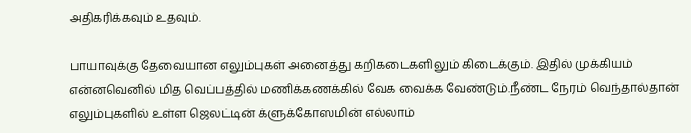அதிகரிக்கவும் உதவும்.

பாயாவுக்கு தேவையான எலும்புகள் அனைத்து கறிகடைகளிலும் கிடைக்கும். இதில் முக்கியம் என்னவெனில் மித வெப்பத்தில் மணிக்கணக்கில் வேக வைக்க வேண்டும்.நீண்ட நேரம் வெந்தால்தான் எலும்புகளில் உள்ள ஜெலட்டின் க்ளுக்கோஸமின் எல்லாம்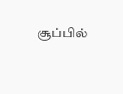சூப்பில்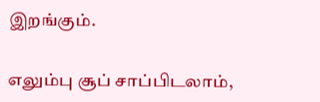இறங்கும்.

எலும்பு சூப் சாப்பிடலாம்,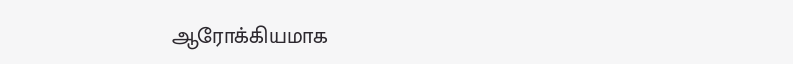ஆரோக்கியமாக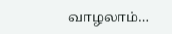வாழலாம்…